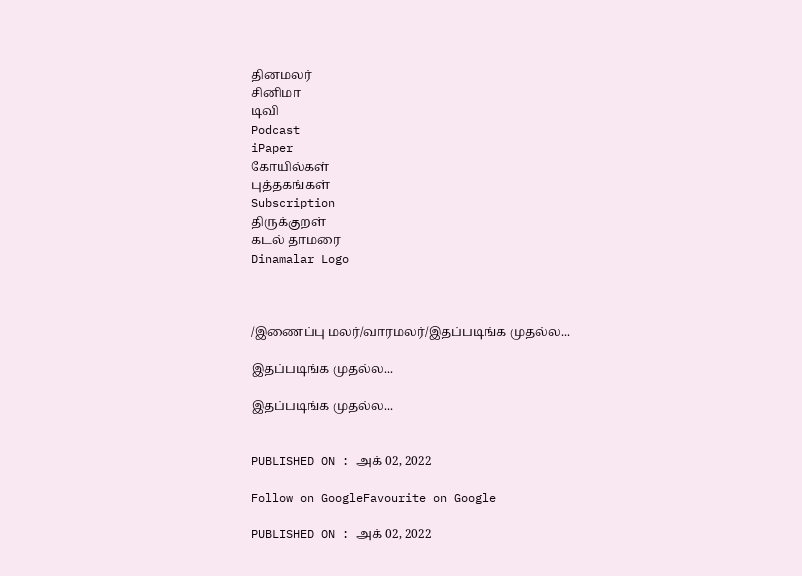தினமலர்
சினிமா
டிவி
Podcast
iPaper
கோயில்கள்
புத்தகங்கள்
Subscription
திருக்குறள்
கடல் தாமரை
Dinamalar Logo



/இணைப்பு மலர்/வாரமலர்/இதப்படிங்க முதல்ல...

இதப்படிங்க முதல்ல...

இதப்படிங்க முதல்ல...


PUBLISHED ON : அக் 02, 2022

Follow on GoogleFavourite on Google

PUBLISHED ON : அக் 02, 2022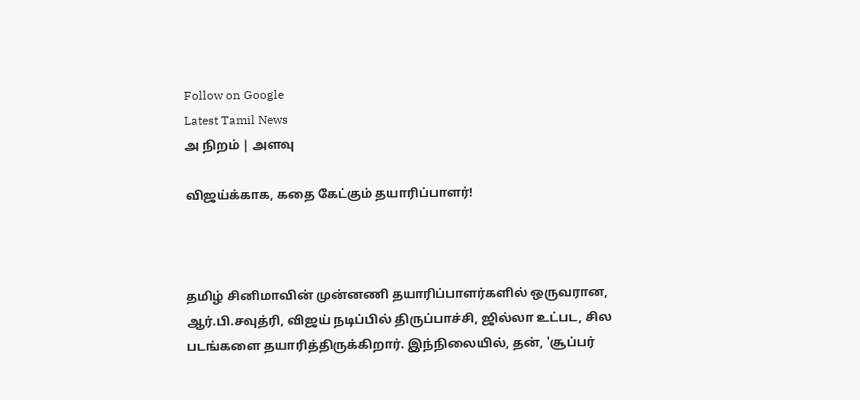Follow on Google
Latest Tamil News
அ நிறம் | அளவு

விஜய்க்காக, கதை கேட்கும் தயாரிப்பாளர்!



தமிழ் சினிமாவின் முன்னணி தயாரிப்பாளர்களில் ஒருவரான, ஆர்.பி.சவுத்ரி, விஜய் நடிப்பில் திருப்பாச்சி, ஜில்லா உட்பட, சில படங்களை தயாரித்திருக்கிறார். இந்நிலையில், தன், 'சூப்பர்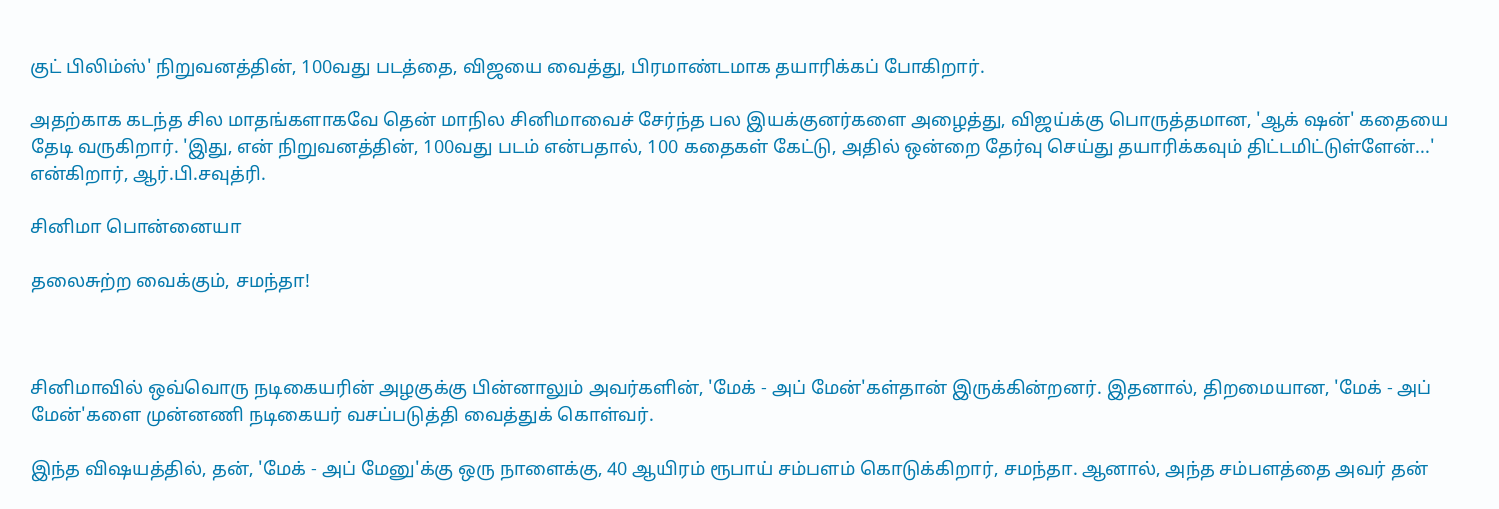குட் பிலிம்ஸ்' நிறுவனத்தின், 100வது படத்தை, விஜயை வைத்து, பிரமாண்டமாக தயாரிக்கப் போகிறார்.

அதற்காக கடந்த சில மாதங்களாகவே தென் மாநில சினிமாவைச் சேர்ந்த பல இயக்குனர்களை அழைத்து, விஜய்க்கு பொருத்தமான, 'ஆக் ஷன்' கதையை தேடி வருகிறார். 'இது, என் நிறுவனத்தின், 100வது படம் என்பதால், 100 கதைகள் கேட்டு, அதில் ஒன்றை தேர்வு செய்து தயாரிக்கவும் திட்டமிட்டுள்ளேன்...' என்கிறார், ஆர்.பி.சவுத்ரி.

சினிமா பொன்னையா

தலைசுற்ற வைக்கும், சமந்தா!



சினிமாவில் ஒவ்வொரு நடிகையரின் அழகுக்கு பின்னாலும் அவர்களின், 'மேக் - அப் மேன்'கள்தான் இருக்கின்றனர். இதனால், திறமையான, 'மேக் - அப் மேன்'களை முன்னணி நடிகையர் வசப்படுத்தி வைத்துக் கொள்வர்.

இந்த விஷயத்தில், தன், 'மேக் - அப் மேனு'க்கு ஒரு நாளைக்கு, 40 ஆயிரம் ரூபாய் சம்பளம் கொடுக்கிறார், சமந்தா. ஆனால், அந்த சம்பளத்தை அவர் தன்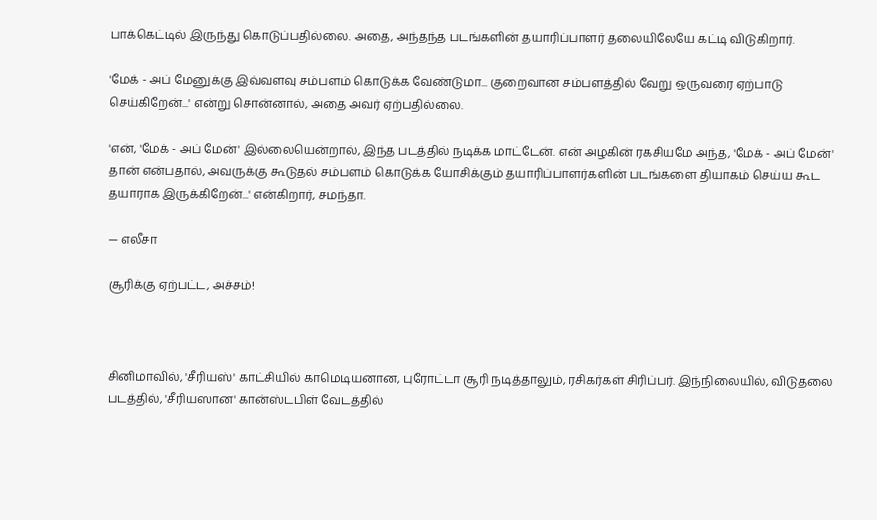பாக்கெட்டில் இருந்து கொடுப்பதில்லை. அதை, அந்தந்த படங்களின் தயாரிப்பாளர் தலையிலேயே கட்டி விடுகிறார்.

'மேக் - அப் மேனுக்கு இவ்வளவு சம்பளம் கொடுக்க வேண்டுமா... குறைவான சம்பளத்தில் வேறு ஒருவரை ஏற்பாடு செய்கிறேன்...' என்று சொன்னால், அதை அவர் ஏற்பதில்லை.

'என், 'மேக் - அப் மேன்' இல்லையென்றால், இந்த படத்தில் நடிக்க மாட்டேன். என் அழகின் ரகசியமே அந்த, 'மேக் - அப் மேன்' தான் என்பதால், அவருக்கு கூடுதல் சம்பளம் கொடுக்க யோசிக்கும் தயாரிப்பாளர்களின் படங்களை தியாகம் செய்ய கூட தயாராக இருக்கிறேன்...' என்கிறார், சமந்தா.

— எலீசா

சூரிக்கு ஏற்பட்ட, அச்சம்!



சினிமாவில், 'சீரியஸ்' காட்சியில் காமெடியனான, புரோட்டா சூரி நடித்தாலும், ரசிகர்கள் சிரிப்பர். இந்நிலையில், விடுதலை படத்தில், 'சீரியஸான' கான்ஸ்டபிள் வேடத்தில்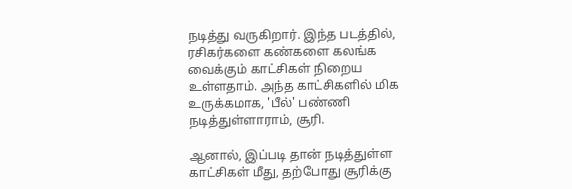நடித்து வருகிறார். இந்த படத்தில், ரசிகர்களை கண்களை கலங்க வைக்கும் காட்சிகள் நிறைய உள்ளதாம். அந்த காட்சிகளில் மிக உருக்கமாக, 'பீல்' பண்ணி நடித்துள்ளாராம், சூரி.

ஆனால், இப்படி தான் நடித்துள்ள காட்சிகள் மீது, தற்போது சூரிக்கு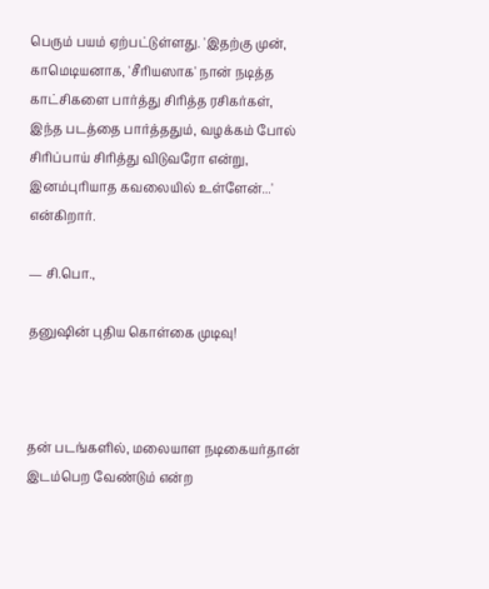பெரும் பயம் ஏற்பட்டுள்ளது. 'இதற்கு முன், காமெடியனாக, 'சீரியஸாக' நான் நடித்த காட்சிகளை பார்த்து சிரித்த ரசிகர்கள், இந்த படத்தை பார்த்ததும், வழக்கம் போல் சிரிப்பாய் சிரித்து விடுவரோ என்று, இனம்புரியாத கவலையில் உள்ளேன்...' என்கிறார்.

— சி.பொ.,

தனுஷின் புதிய கொள்கை முடிவு!



தன் படங்களில், மலையாள நடிகையர்தான் இடம்பெற வேண்டும் என்ற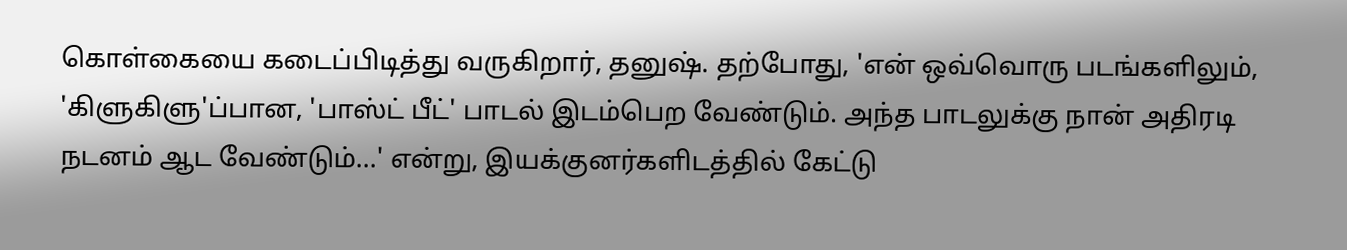கொள்கையை கடைப்பிடித்து வருகிறார், தனுஷ். தற்போது, 'என் ஒவ்வொரு படங்களிலும், 'கிளுகிளு'ப்பான, 'பாஸ்ட் பீட்' பாடல் இடம்பெற வேண்டும். அந்த பாடலுக்கு நான் அதிரடி நடனம் ஆட வேண்டும்...' என்று, இயக்குனர்களிடத்தில் கேட்டு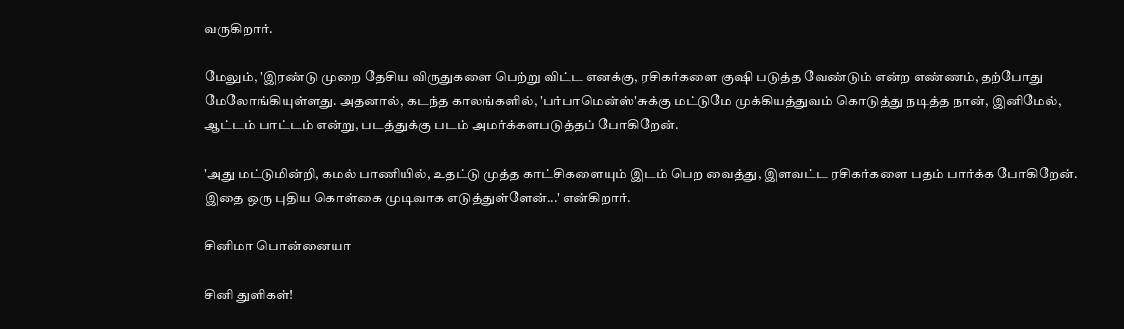வருகிறார்.

மேலும், 'இரண்டு முறை தேசிய விருதுகளை பெற்று விட்ட எனக்கு, ரசிகர்களை குஷி படுத்த வேண்டும் என்ற எண்ணம், தற்போது மேலோங்கியுள்ளது. அதனால், கடந்த காலங்களில், 'பர்பாமென்ஸ்'சுக்கு மட்டுமே முக்கியத்துவம் கொடுத்து நடித்த நான், இனிமேல், ஆட்டம் பாட்டம் என்று, படத்துக்கு படம் அமர்க்களபடுத்தப் போகிறேன்.

'அது மட்டுமின்றி, கமல் பாணியில், உதட்டு முத்த காட்சிகளையும் இடம் பெற வைத்து, இளவட்ட ரசிகர்களை பதம் பார்க்க போகிறேன். இதை ஒரு புதிய கொள்கை முடிவாக எடுத்துள்ளேன்...' என்கிறார்.

சினிமா பொன்னையா

சினி துளிகள்!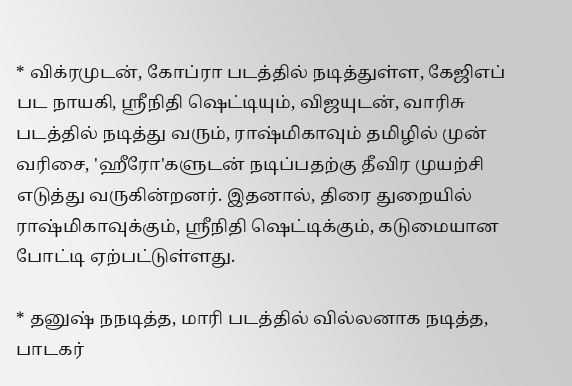* விக்ரமுடன், கோப்ரா படத்தில் நடித்துள்ள, கேஜிஎப் பட நாயகி, ஸ்ரீநிதி ஷெட்டியும், விஜயுடன், வாரிசு படத்தில் நடித்து வரும், ராஷ்மிகாவும் தமிழில் முன் வரிசை, 'ஹீரோ'களுடன் நடிப்பதற்கு தீவிர முயற்சி எடுத்து வருகின்றனர். இதனால், திரை துறையில் ராஷ்மிகாவுக்கும், ஸ்ரீநிதி ஷெட்டிக்கும், கடுமையான போட்டி ஏற்பட்டுள்ளது.

* தனுஷ் நநடித்த, மாரி படத்தில் வில்லனாக நடித்த, பாடகர்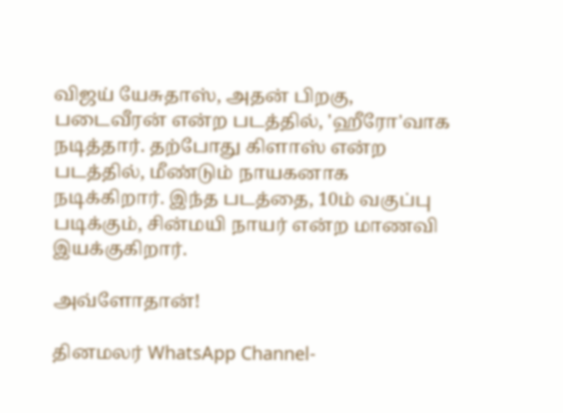விஜய் யேசுதாஸ், அதன் பிறகு, படைவீரன் என்ற படத்தில், 'ஹீரோ'வாக நடித்தார். தற்போது கிளாஸ் என்ற படத்தில், மீண்டும் நாயகனாக நடிக்கிறார். இந்த படத்தை, 10ம் வகுப்பு படிக்கும், சின்மயி நாயர் என்ற மாணவி இயக்குகிறார்.

அவ்ளோதான்!

தினமலர் WhatsApp Channel-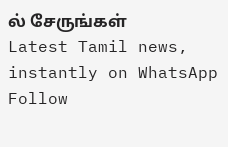ல் சேருங்கள்
Latest Tamil news, instantly on WhatsApp
Follow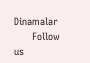Dinamalar
      Follow us